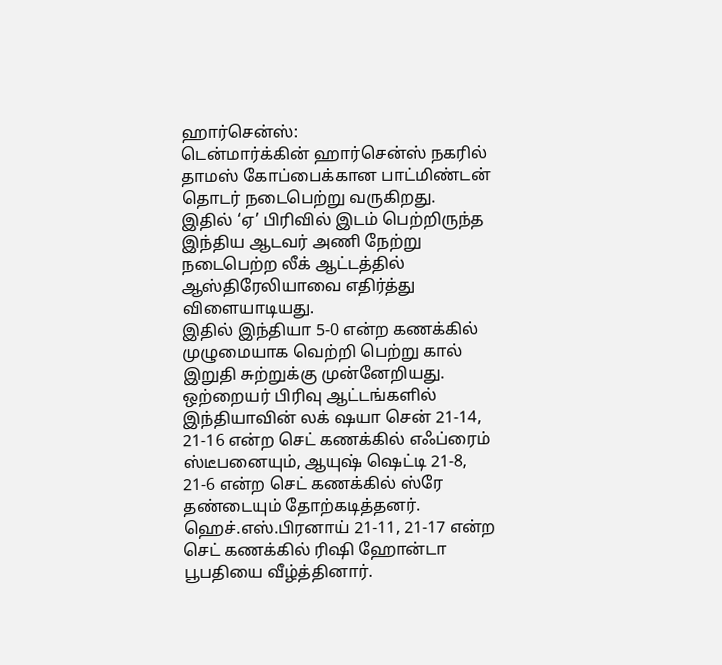ஹார்சென்ஸ்:
டென்மார்க்கின் ஹார்சென்ஸ் நகரில் தாமஸ் கோப்பைக்கான பாட்மிண்டன் தொடர் நடைபெற்று வருகிறது.
இதில் ‘ஏ’ பிரிவில் இடம் பெற்றிருந்த இந்திய ஆடவர் அணி நேற்று நடைபெற்ற லீக் ஆட்டத்தில் ஆஸ்திரேலியாவை எதிர்த்து விளையாடியது.
இதில் இந்தியா 5-0 என்ற கணக்கில் முழுமையாக வெற்றி பெற்று கால் இறுதி சுற்றுக்கு முன்னேறியது.
ஒற்றையர் பிரிவு ஆட்டங்களில் இந்தியாவின் லக் ஷயா சென் 21-14, 21-16 என்ற செட் கணக்கில் எஃப்ரைம் ஸ்டீபனையும், ஆயுஷ் ஷெட்டி 21-8, 21-6 என்ற செட் கணக்கில் ஸ்ரே தண்டையும் தோற்கடித்தனர்.
ஹெச்.எஸ்.பிரனாய் 21-11, 21-17 என்ற செட் கணக்கில் ரிஷி ஹோன்டா பூபதியை வீழ்த்தினார்.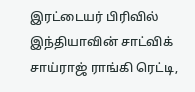இரட்டையர் பிரிவில் இந்தியாவின் சாட்விக் சாய்ராஜ் ராங்கி ரெட்டி,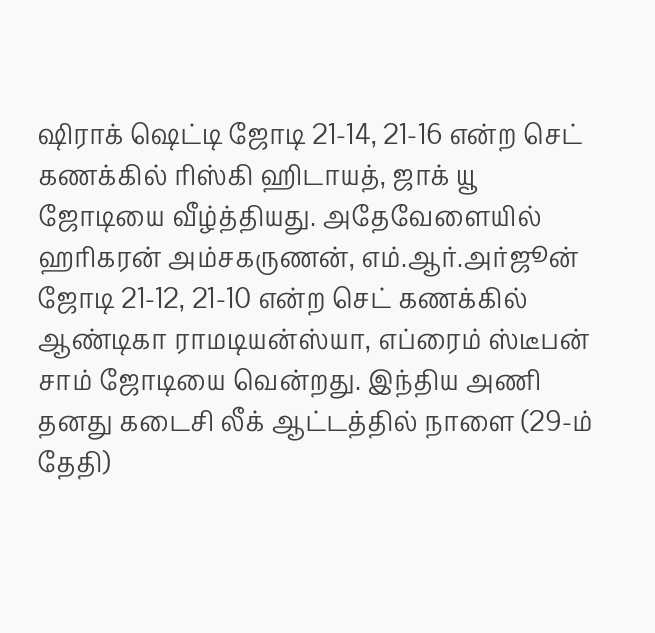ஷிராக் ஷெட்டி ஜோடி 21-14, 21-16 என்ற செட் கணக்கில் ரிஸ்கி ஹிடாயத், ஜாக் யூ ஜோடியை வீழ்த்தியது. அதேவேளையில் ஹரிகரன் அம்சகருணன், எம்.ஆர்.அர்ஜூன் ஜோடி 21-12, 21-10 என்ற செட் கணக்கில் ஆண்டிகா ராமடியன்ஸ்யா, எப்ரைம் ஸ்டீபன் சாம் ஜோடியை வென்றது. இந்திய அணி தனது கடைசி லீக் ஆட்டத்தில் நாளை (29-ம் தேதி)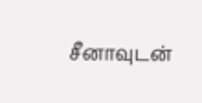சீனாவுடன்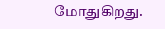மோதுகிறது.